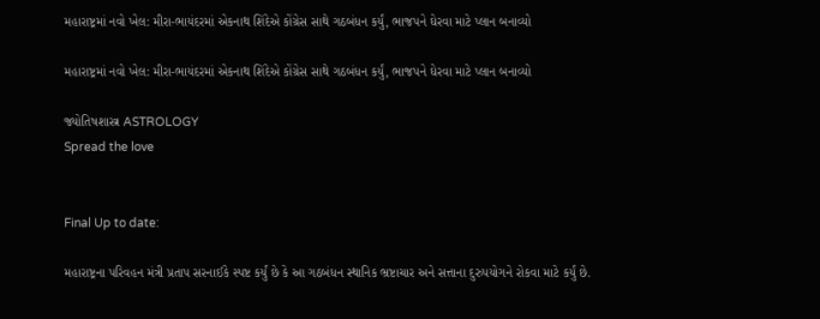મહારાષ્ટ્રમાં નવો ખેલ: મીરા-ભાયંદરમાં એકનાથ શિંદેએ કોંગ્રેસ સાથે ગઠબંધન કર્યું, ભાજપને ઘેરવા માટે પ્લાન બનાવ્યો

મહારાષ્ટ્રમાં નવો ખેલ: મીરા-ભાયંદરમાં એકનાથ શિંદેએ કોંગ્રેસ સાથે ગઠબંધન કર્યું, ભાજપને ઘેરવા માટે પ્લાન બનાવ્યો

જ્યોતિષશાસ્ત્ર ASTROLOGY
Spread the love


Final Up to date:

મહારાષ્ટ્રના પરિવહન મંત્રી પ્રતાપ સરનાઈકે સ્પષ્ટ કર્યું છે કે આ ગઠબંધન સ્થાનિક ભ્રષ્ટાચાર અને સત્તાના દુરુપયોગને રોકવા માટે કર્યું છે.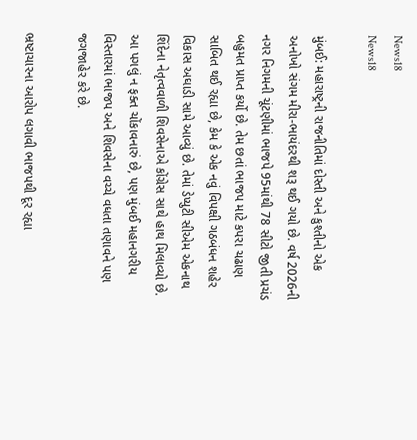News18
News18

મુંબઈ: મહારાષ્ટ્રની રાજનીતિમાં દોસ્તી અને કુશ્તીનો એક અનોખો સંગમ મીરા-ભાયંદરથી શરૂ થઈ ગયો છે. વર્ષ 2026ની નગર નિગમની ચૂંટણીમાં ભાજપે 95માંથી 78 સીટો જીતી પ્રચંડ બહુમત પ્રાપ્ત કર્યો છે. તેમ છતાં ભાજપ માટે કપરા ચઢાણ સાબિત થઈ રહ્યા છે, કેમ કે એક નવું વિપક્ષી ગઠબંધન શહેર વિકાસ અઘાડી સામે આવ્યું છે. તેમાં ડેપ્યુટી સીએમ એકનાથ શિંદેના નેતૃત્વવાળી શિવસેનાએ કોંગ્રેસ સાથે હાથ મિલાવ્યો છે. આ પગલું ન ફક્ત ચોંકાવનારું છે, પણ મુંબઈ મહાનગરીય વિસ્તારમાં ભાજપ અને શિવસેના વચ્ચે વધતા તણાવને પણ જગજાહેર કરે છે.

ભ્રષ્ટાચારના આરોપ લગાવી ભાજપથી દૂર રહ્યા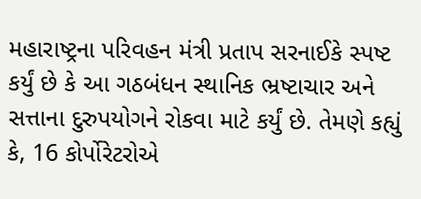મહારાષ્ટ્રના પરિવહન મંત્રી પ્રતાપ સરનાઈકે સ્પષ્ટ કર્યું છે કે આ ગઠબંધન સ્થાનિક ભ્રષ્ટાચાર અને સત્તાના દુરુપયોગને રોકવા માટે કર્યું છે. તેમણે કહ્યું કે, 16 કોર્પોરેટરોએ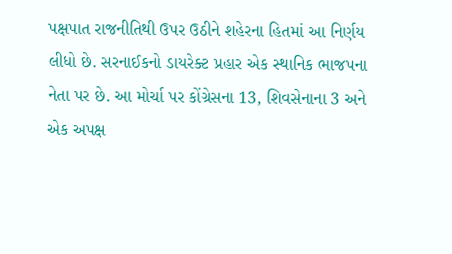પક્ષપાત રાજનીતિથી ઉપર ઉઠીને શહેરના હિતમાં આ નિર્ણય લીધો છે. સરનાઈકનો ડાયરેક્ટ પ્રહાર એક સ્થાનિક ભાજપના નેતા પર છે. આ મોર્ચા પર કોંગ્રેસના 13, શિવસેનાના 3 અને એક અપક્ષ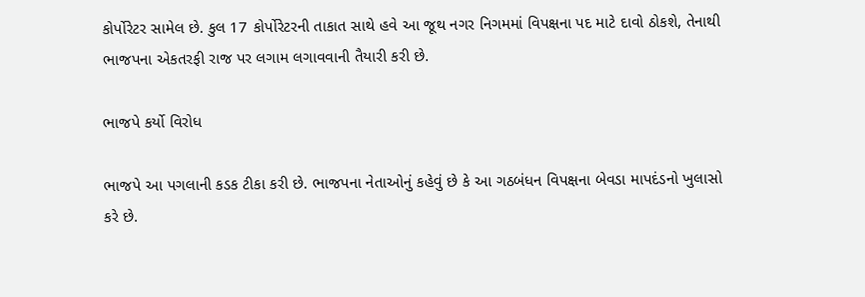કોર્પોરેટર સામેલ છે. કુલ 17 કોર્પોરેટરની તાકાત સાથે હવે આ જૂથ નગર નિગમમાં વિપક્ષના પદ માટે દાવો ઠોકશે, તેનાથી ભાજપના એકતરફી રાજ પર લગામ લગાવવાની તૈયારી કરી છે.

ભાજપે કર્યો વિરોધ

ભાજપે આ પગલાની કડક ટીકા કરી છે. ભાજપના નેતાઓનું કહેવું છે કે આ ગઠબંધન વિપક્ષના બેવડા માપદંડનો ખુલાસો કરે છે.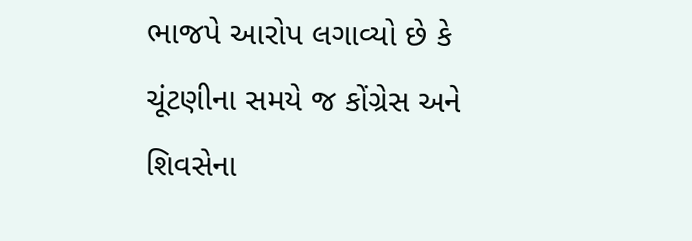ભાજપે આરોપ લગાવ્યો છે કે ચૂંટણીના સમયે જ કોંગ્રેસ અને શિવસેના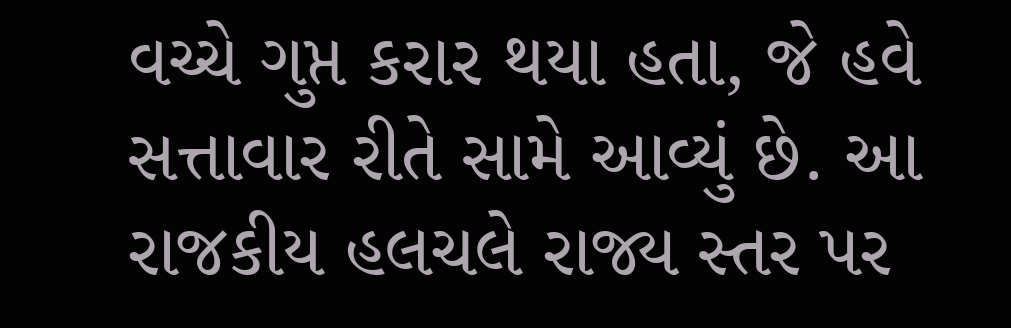વચ્ચે ગુપ્ત કરાર થયા હતા, જે હવે સત્તાવાર રીતે સામે આવ્યું છે. આ રાજકીય હલચલે રાજ્ય સ્તર પર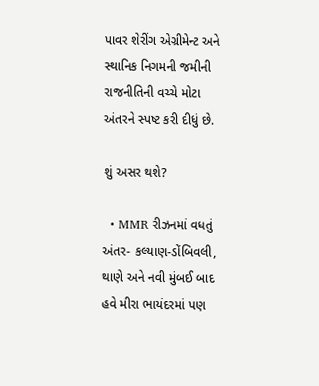પાવર શેરીંગ એગ્રીમેન્ટ અને સ્થાનિક નિગમની જમીની રાજનીતિની વચ્ચે મોટા અંતરને સ્પષ્ટ કરી દીધું છે.

શું અસર થશે?

  • MMR રીઝનમાં વધતું અંતર- કલ્યાણ-ડોંબિવલી, થાણે અને નવી મુંબઈ બાદ હવે મીરા ભાયંદરમાં પણ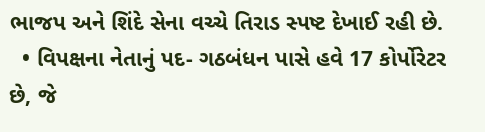ભાજપ અને શિંદે સેના વચ્ચે તિરાડ સ્પષ્ટ દેખાઈ રહી છે.
  • વિપક્ષના નેતાનું પદ- ગઠબંધન પાસે હવે 17 કોર્પોરેટર છે, જે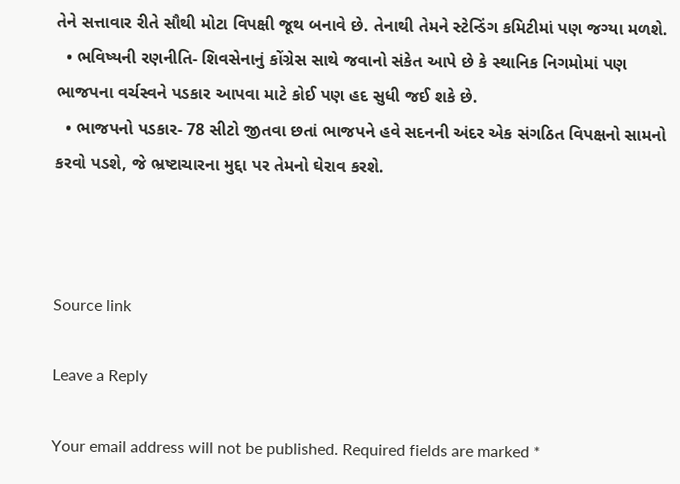તેને સત્તાવાર રીતે સૌથી મોટા વિપક્ષી જૂથ બનાવે છે. તેનાથી તેમને સ્ટેન્ડિંગ કમિટીમાં પણ જગ્યા મળશે.
  • ભવિષ્યની રણનીતિ- શિવસેનાનું કોંગ્રેસ સાથે જવાનો સંકેત આપે છે કે સ્થાનિક નિગમોમાં પણ ભાજપના વર્ચસ્વને પડકાર આપવા માટે કોઈ પણ હદ સુધી જઈ શકે છે.
  • ભાજપનો પડકાર- 78 સીટો જીતવા છતાં ભાજપને હવે સદનની અંદર એક સંગઠિત વિપક્ષનો સામનો કરવો પડશે, જે ભ્રષ્ટાચારના મુદ્દા પર તેમનો ઘેરાવ કરશે.



Source link

Leave a Reply

Your email address will not be published. Required fields are marked *